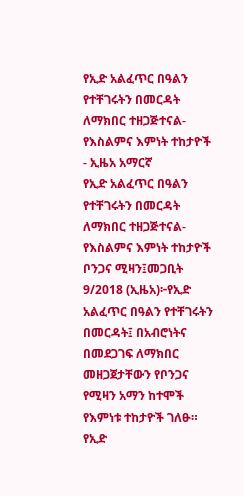የኢድ አልፈጥር በዓልን የተቸገሩትን በመርዳት ለማክበር ተዘጋጅተናል-የእስልምና እምነት ተከታዮች - ኢዜአ አማርኛ
የኢድ አልፈጥር በዓልን የተቸገሩትን በመርዳት ለማክበር ተዘጋጅተናል-የእስልምና እምነት ተከታዮች
ቦንጋና ሚዛን፤መጋቢት 9/2018 (ኢዜአ)፦የኢድ አልፈጥር በዓልን የተቸገሩትን በመርዳት፤ በአብሮነትና በመደጋገፍ ለማክበር መዘጋጀታቸውን የቦንጋና የሚዛን አማን ከተሞች የእምነቱ ተከታዮች ገለፁ።
የኢድ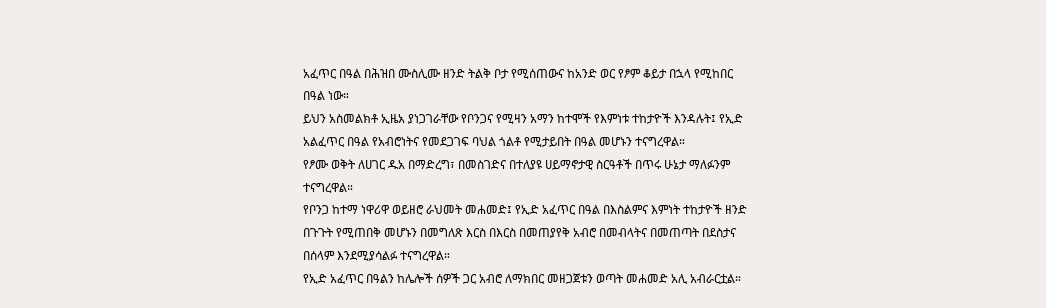አፈጥር በዓል በሕዝበ ሙስሊሙ ዘንድ ትልቅ ቦታ የሚሰጠውና ከአንድ ወር የፆም ቆይታ በኋላ የሚከበር በዓል ነው።
ይህን አስመልክቶ ኢዜአ ያነጋገራቸው የቦንጋና የሚዛን አማን ከተሞች የእምነቱ ተከታዮች እንዳሉት፤ የኢድ አልፈጥር በዓል የአብሮነትና የመደጋገፍ ባህል ጎልቶ የሚታይበት በዓል መሆኑን ተናግረዋል።
የፆሙ ወቅት ለሀገር ዱአ በማድረግ፣ በመስገድና በተለያዩ ሀይማኖታዊ ስርዓቶች በጥሩ ሁኔታ ማለፉንም ተናግረዋል።
የቦንጋ ከተማ ነዋሪዋ ወይዘሮ ራህመት መሐመድ፤ የኢድ አፈጥር በዓል በእስልምና እምነት ተከታዮች ዘንድ በጉጉት የሚጠበቅ መሆኑን በመግለጽ እርስ በእርስ በመጠያየቅ አብሮ በመብላትና በመጠጣት በደስታና በሰላም እንደሚያሳልፉ ተናግረዋል።
የኢድ አፈጥር በዓልን ከሌሎች ሰዎች ጋር አብሮ ለማክበር መዘጋጀቱን ወጣት መሐመድ አሊ አብራርቷል።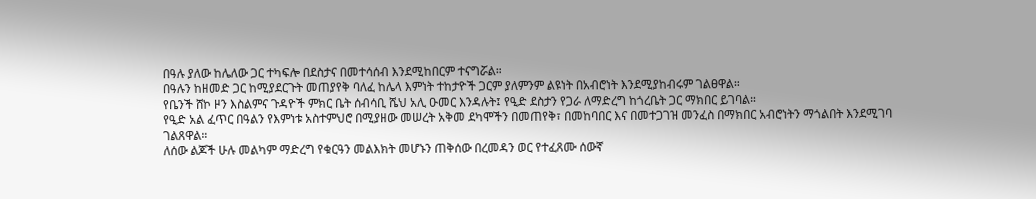በዓሉ ያለው ከሌለው ጋር ተካፍሎ በደስታና በመተሳሰብ እንደሚከበርም ተናግሯል።
በዓሉን ከዘመድ ጋር ከሚያደርጉት መጠያየቅ ባለፈ ከሌላ እምነት ተከታዮች ጋርም ያለምንም ልዩነት በአብሮነት እንደሚያከብሩም ገልፀዋል።
የቤንች ሸኮ ዞን እስልምና ጉዳዮች ምክር ቤት ሰብሳቢ ሼህ አሊ ዑመር እንዳሉት፤ የዒድ ደስታን የጋራ ለማድረግ ከጎረቤት ጋር ማክበር ይገባል።
የዒድ አል ፈጥር በዓልን የእምነቱ አስተምህሮ በሚያዘው መሠረት አቅመ ደካሞችን በመጠየቅ፣ በመከባበር እና በመተጋገዝ መንፈስ በማክበር አብሮነትን ማጎልበት እንደሚገባ ገልጸዋል።
ለሰው ልጆች ሁሉ መልካም ማድረግ የቁርዓን መልእክት መሆኑን ጠቅሰው በረመዳን ወር የተፈጸሙ ሰውኛ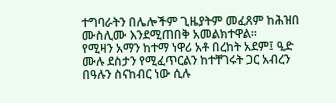ተግባራትን በሌሎችም ጊዜያትም መፈጸም ከሕዝበ ሙስሊሙ እንደሚጠበቅ አመልክተዋል።
የሚዛን አማን ከተማ ነዋሪ አቶ በረከት አደም፤ ዒድ ሙሉ ደስታን የሚፈጥርልን ከተቸገሩት ጋር አብረን በዓሉን ስናከብር ነው ሲሉ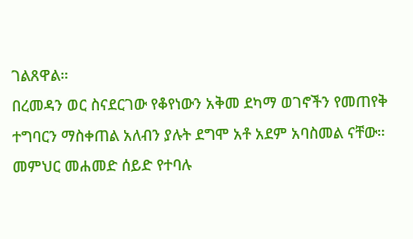ገልጸዋል።
በረመዳን ወር ስናደርገው የቆየነውን አቅመ ደካማ ወገኖችን የመጠየቅ ተግባርን ማስቀጠል አለብን ያሉት ደግሞ አቶ አደም አባስመል ናቸው።
መምህር መሐመድ ሰይድ የተባሉ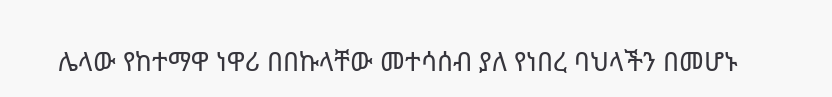ሌላው የከተማዋ ነዋሪ በበኩላቸው መተሳሰብ ያለ የነበረ ባህላችን በመሆኑ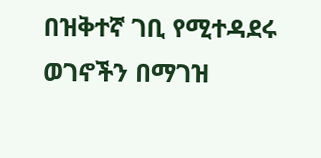በዝቅተኛ ገቢ የሚተዳደሩ ወገኖችን በማገዝ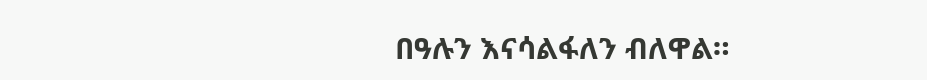በዓሉን እናሳልፋለን ብለዋል።